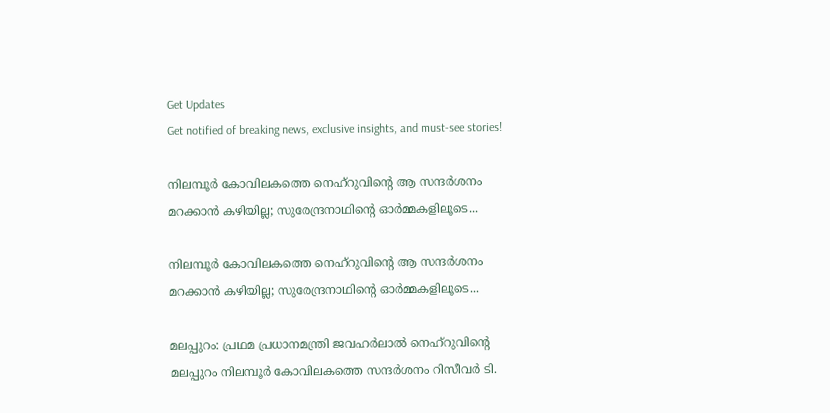Get Updates
Get notified of breaking news, exclusive insights, and must-see stories!

നിലമ്പൂർ കോവിലകത്തെ നെഹ്റുവിന്റെ ആ സന്ദർശനം മറക്കാൻ കഴിയില്ല; സുരേന്ദ്രനാഥിന്റെ ഓർമ്മകളിലൂടെ...

നിലമ്പൂർ കോവിലകത്തെ നെഹ്റുവിന്റെ ആ സന്ദർശനം മറക്കാൻ കഴിയില്ല; സുരേന്ദ്രനാഥിന്റെ ഓർമ്മകളിലൂടെ...

മലപ്പുറം: പ്രഥമ പ്രധാനമന്ത്രി ജവഹർലാൽ നെഹ്റുവിന്റെ മലപ്പുറം നിലമ്പൂർ കോവിലകത്തെ സന്ദർശനം റിസീവർ ടി.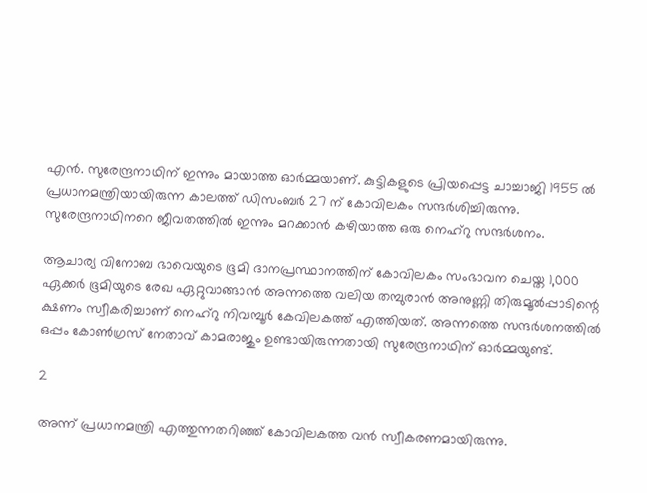എൻ. സുരേന്ദ്രനാഥിന് ഇന്നും മായാത്ത ഓർമ്മയാണ്. കുട്ടികളുടെ പ്രിയപ്പെട്ട ചാച്ചാജി 1955 ൽ പ്രധാനമന്ത്രിയായിരുന്ന കാലത്ത് ഡിസംബർ 27 ന് കോവിലകം സന്ദർശിച്ചിരുന്നു. സുരേന്ദ്രനാഥിനറെ ജീവതത്തിൽ ഇന്നും മറക്കാൻ കഴിയാത്ത ഒരു നെഹ്റു സന്ദർശനം.

ആചാര്യ വിനോബ ഭാവെയുടെ ഭൂമി ദാനപ്രസ്ഥാനത്തിന് കോവിലകം സംഭാവന ചെയ്ത 1,000 ഏക്കർ ഭൂമിയുടെ രേഖ ഏറ്റുവാങ്ങാൻ അന്നത്തെ വലിയ തമ്പുരാൻ അനുണ്ണി തിരുമൂൽപ്പാടിന്റെ ക്ഷണം സ്വീകരിച്ചാണ് നെഹ്റു നിവമ്പൂർ കേവിലകത്ത് എത്തിയത്. അന്നത്തെ സന്ദർശനത്തിൽ ഒപ്പം കോൺഗ്രസ് നേതാവ് കാമരാജും ഉണ്ടായിരുന്നതായി സുരേന്ദ്രനാഥിന് ഓർമ്മയുണ്ട്.

2

അന്ന് പ്രധാനമന്ത്രി എത്തുന്നതറിഞ്ഞ് കോവിലകത്ത വൻ സ്വീകരണമായിരുന്നു.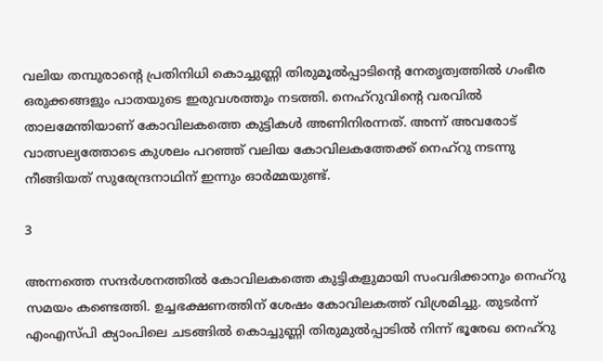വലിയ തമ്പുരാന്റെ പ്രതിനിധി കൊച്ചുണ്ണി തിരുമൂൽപ്പാടിന്റെ നേതൃത്വത്തിൽ ഗംഭീര ഒരുക്കങ്ങളും പാതയുടെ ഇരുവശത്തും നടത്തി. നെഹ്റുവിന്റെ വരവിൽ താലമേന്തിയാണ് കോവിലകത്തെ കുട്ടികൾ അണിനിരന്നത്. അന്ന് അവരോട് വാത്സല്യത്തോടെ കുശലം പറഞ്ഞ് വലിയ കോവിലകത്തേക്ക് നെഹ്റു നടന്നു നീങ്ങിയത് സുരേന്ദ്രനാഥിന് ഇന്നും ഓർമ്മയുണ്ട്.

3

അന്നത്തെ സന്ദർശനത്തിൽ കോവിലകത്തെ കുട്ടികളുമായി സംവദിക്കാനും നെഹ്റു സമയം കണ്ടെത്തി. ഉച്ചഭക്ഷണത്തിന് ശേഷം കോവിലകത്ത് വിശ്രമിച്ചു. തുടർന്ന് എംഎസ്പി ക്യാംപിലെ ചടങ്ങിൽ കൊച്ചുണ്ണി തിരുമുൽപ്പാടിൽ നിന്ന് ഭൂരേഖ നെഹ്റു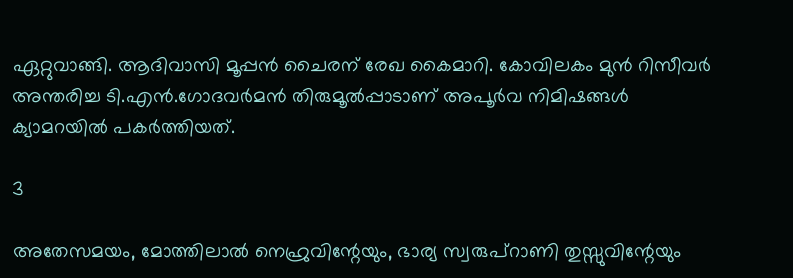ഏറ്റുവാങ്ങി. ആദിവാസി മൂപ്പൻ ചൈരന് രേഖ കൈമാറി. കോവിലകം മുൻ റിസീവർ അന്തരിച്ച ടി.എൻ.ഗോദവർമൻ തിരുമൂൽപ്പാടാണ് അപൂർവ നിമിഷങ്ങൾ ക്യാമറയിൽ പകർത്തിയത്.

3

അതേസമയം, മോത്തിലാൽ നെഹ്രുവിന്റേയും, ഭാര്യ സ്വരുപ്റാണി തുസ്സുവിന്റേയും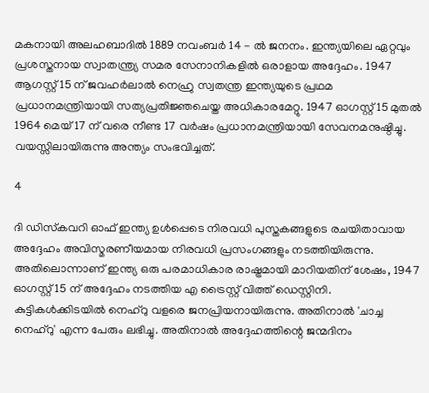മകനായി അലഹബാദിൽ 1889 നവംബർ 14 - ൽ ജനനം. ഇന്ത്യയിലെ ഏറ്റവും പ്രശസ്തനായ സ്വാതന്ത്ര്യ സമര സേനാനികളിൽ ഒരാളായ അദ്ദേഹം. 1947 ആഗസ്റ്റ് 15 ന് ജവഹർലാൽ നെഹ്രു സ്വതന്ത്ര ഇന്ത്യയുടെ പ്രഥമ പ്രധാനമന്ത്രിയായി സത്യപ്രതിജ്ഞചെയ്ത അധികാരമേറ്റു. 1947 ഓഗസ്റ്റ് 15 മുതൽ 1964 മെയ് 17 ന് വരെ നീണ്ട 17 വർഷം പ്രധാനമന്ത്രിയായി സേവനമനുഷ്ഠിച്ചു. വയസ്സിലായിരുന്നു അന്ത്യം സംഭവിച്ചത്.

4

ദി ഡിസ്‌കവറി ഓഫ് ഇന്ത്യ ഉൾപ്പെടെ നിരവധി പുസ്തകങ്ങളുടെ രചയിതാവായ അദ്ദേഹം അവിസ്മരണീയമായ നിരവധി പ്രസംഗങ്ങളും നടത്തിയിരുന്നു. അതിലൊന്നാണ് ഇന്ത്യ ഒരു പരമാധികാര രാഷ്ട്രമായി മാറിയതിന് ശേഷം, 1947 ഓഗസ്റ്റ് 15 ന് അദ്ദേഹം നടത്തിയ എ ട്രൈസ്റ്റ് വിത്ത് ഡെസ്റ്റിനി. കുട്ടികൾക്കിടയിൽ നെഹ്‌റു വളരെ ജനപ്രിയനായിരുന്നു. അതിനാൽ 'ചാച്ച നെഹ്‌റു' എന്ന പേരും ലഭിച്ചു. അതിനാൽ അദ്ദേഹത്തിന്റെ ജന്മദിനം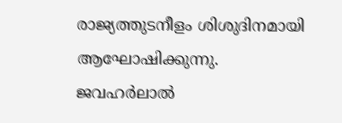രാജ്യത്തുടനീളം ശിശുദിനമായി ആഘോഷിക്കുന്നു. ജവഹര്‍ലാല്‍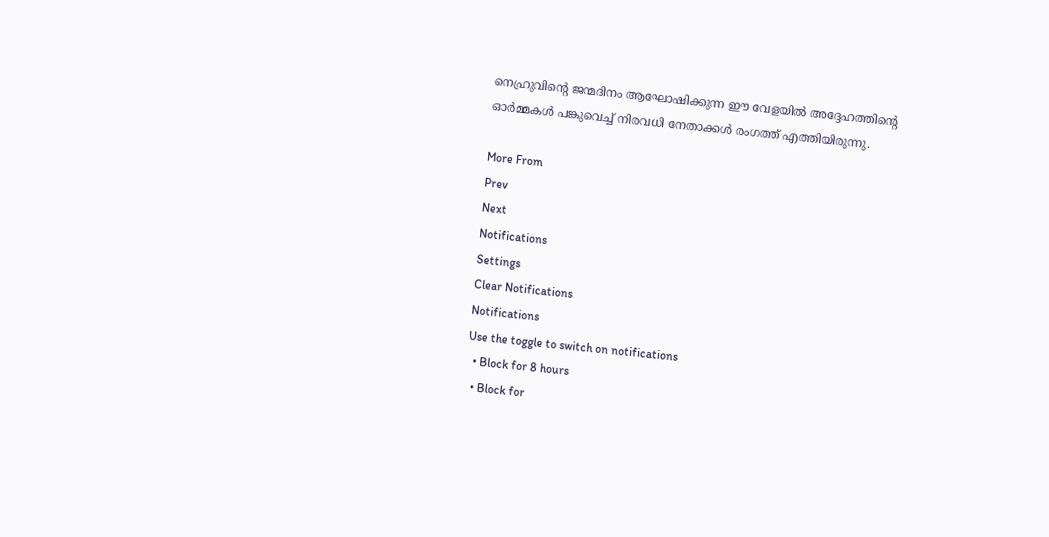നെഹ്രുവിന്റെ ജന്മദിനം ആഘോഷിക്കുന്ന ഈ വേളയില്‍ അദ്ദേഹത്തിന്റെ ഓര്‍മ്മകള്‍ പങ്കുവെച്ച് നിരവധി നേതാക്കള്‍ രംഗത്ത് എത്തിയിരുന്നു.

More From
Prev
Next
Notifications
Settings
Clear Notifications
Notifications
Use the toggle to switch on notifications
  • Block for 8 hours
  • Block for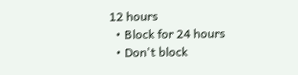12 hours
  • Block for 24 hours
  • Don't block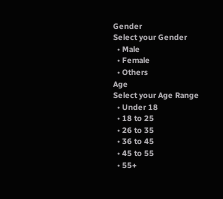Gender
Select your Gender
  • Male
  • Female
  • Others
Age
Select your Age Range
  • Under 18
  • 18 to 25
  • 26 to 35
  • 36 to 45
  • 45 to 55
  • 55+